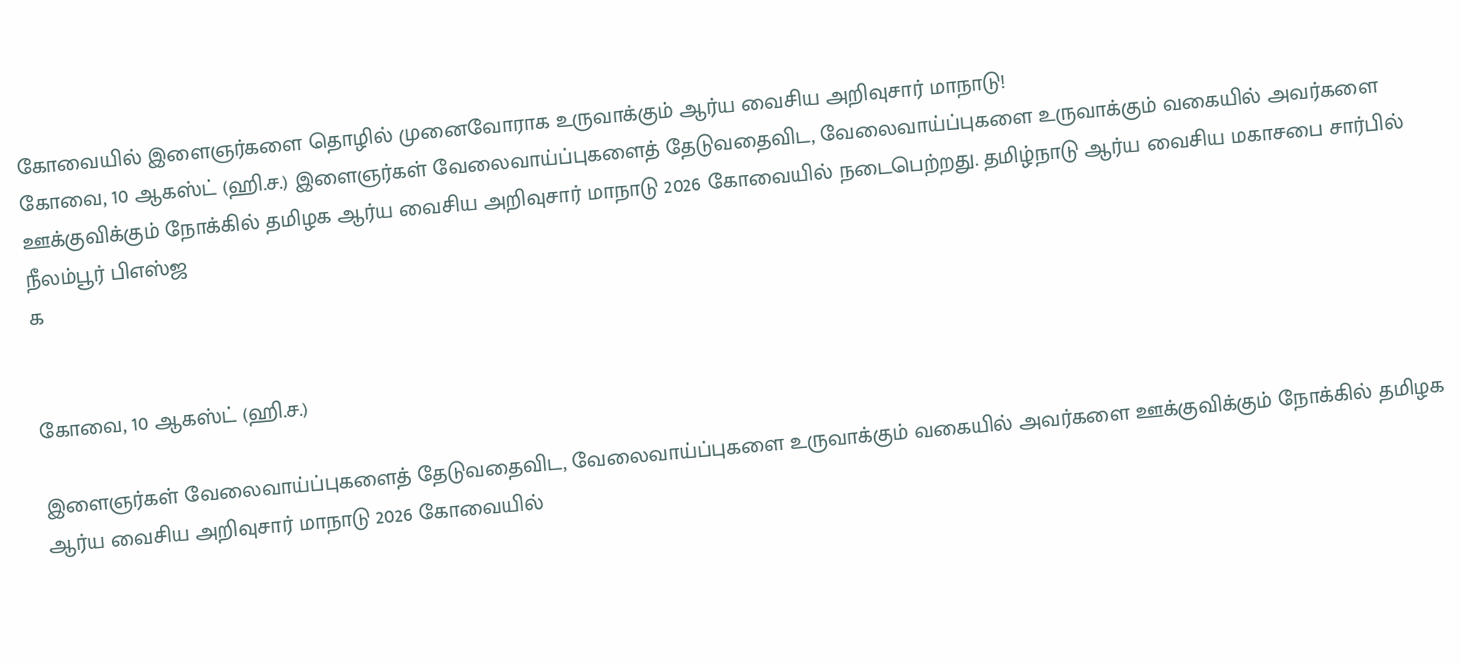கோவையில் இளைஞர்களை தொழில் முனைவோராக உருவாக்கும் ஆர்ய வைசிய அறிவுசார் மாநாடு!
கோவை, 10 ஆகஸ்ட் (ஹி.ச.) இளைஞர்கள் வேலைவாய்ப்புகளைத் தேடுவதைவிட, வேலைவாய்ப்புகளை உருவாக்கும் வகையில் அவர்களை ஊக்குவிக்கும் நோக்கில் தமிழக ஆர்ய வைசிய அறிவுசார் மாநாடு 2026 கோவையில் நடைபெற்றது. தமிழ்நாடு ஆர்ய வைசிய மகாசபை சார்பில் நீலம்பூர் பிஎஸ்ஜ
க


கோவை, 10 ஆகஸ்ட் (ஹி.ச.)

இளைஞர்கள் வேலைவாய்ப்புகளைத் தேடுவதைவிட, வேலைவாய்ப்புகளை உருவாக்கும் வகையில் அவர்களை ஊக்குவிக்கும் நோக்கில் தமிழக ஆர்ய வைசிய அறிவுசார் மாநாடு 2026 கோவையில்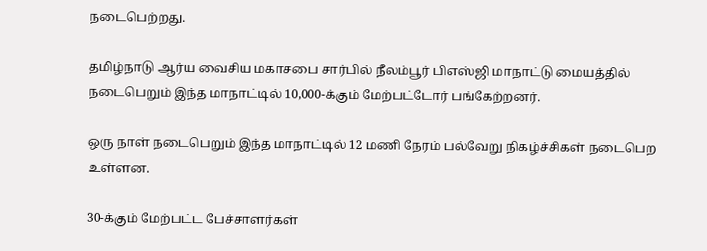நடைபெற்றது.

தமிழ்நாடு ஆர்ய வைசிய மகாசபை சார்பில் நீலம்பூர் பிஎஸ்ஜி மாநாட்டு மையத்தில் நடைபெறும் இந்த மாநாட்டில் 10,000-க்கும் மேற்பட்டோர் பங்கேற்றனர்.

ஒரு நாள் நடைபெறும் இந்த மாநாட்டில் 12 மணி நேரம் பல்வேறு நிகழ்ச்சிகள் நடைபெற உள்ளன.

30-க்கும் மேற்பட்ட பேச்சாளர்கள்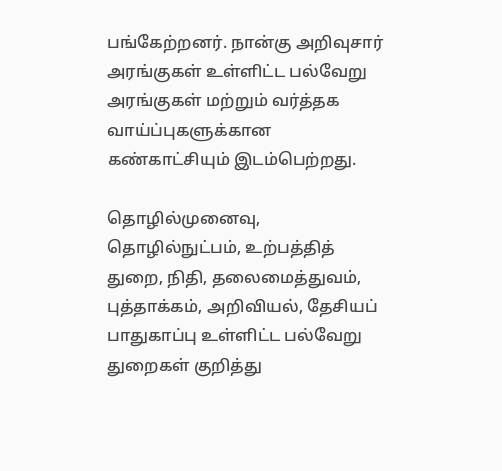பங்கேற்றனர். நான்கு அறிவுசார் அரங்குகள் உள்ளிட்ட பல்வேறு அரங்குகள் மற்றும் வர்த்தக வாய்ப்புகளுக்கான கண்காட்சியும் இடம்பெற்றது.

தொழில்முனைவு, தொழில்நுட்பம், உற்பத்தித் துறை, நிதி, தலைமைத்துவம், புத்தாக்கம், அறிவியல், தேசியப் பாதுகாப்பு உள்ளிட்ட பல்வேறு துறைகள் குறித்து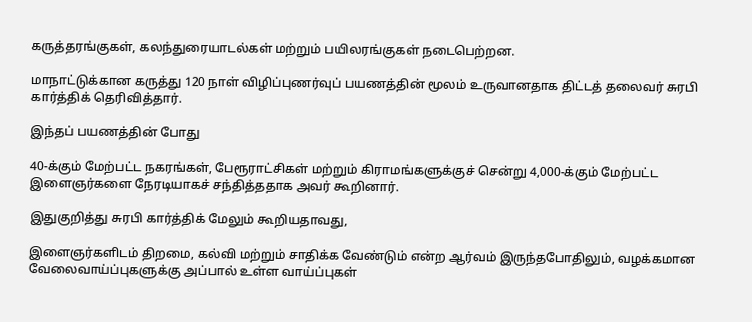கருத்தரங்குகள், கலந்துரையாடல்கள் மற்றும் பயிலரங்குகள் நடைபெற்றன.

மாநாட்டுக்கான கருத்து 120 நாள் விழிப்புணர்வுப் பயணத்தின் மூலம் உருவானதாக திட்டத் தலைவர் சுரபி கார்த்திக் தெரிவித்தார்.

இந்தப் பயணத்தின் போது

40-க்கும் மேற்பட்ட நகரங்கள், பேரூராட்சிகள் மற்றும் கிராமங்களுக்குச் சென்று 4,000-க்கும் மேற்பட்ட இளைஞர்களை நேரடியாகச் சந்தித்ததாக அவர் கூறினார்.

இதுகுறித்து சுரபி கார்த்திக் மேலும் கூறியதாவது,

இளைஞர்களிடம் திறமை, கல்வி மற்றும் சாதிக்க வேண்டும் என்ற ஆர்வம் இருந்தபோதிலும், வழக்கமான வேலைவாய்ப்புகளுக்கு அப்பால் உள்ள வாய்ப்புகள்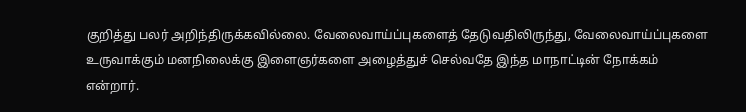குறித்து பலர் அறிந்திருக்கவில்லை. வேலைவாய்ப்புகளைத் தேடுவதிலிருந்து, வேலைவாய்ப்புகளை உருவாக்கும் மனநிலைக்கு இளைஞர்களை அழைத்துச் செல்வதே இந்த மாநாட்டின் நோக்கம் என்றார்.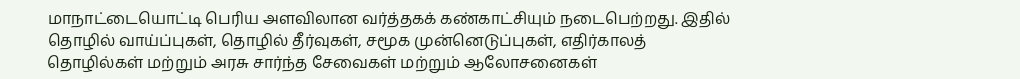மாநாட்டையொட்டி பெரிய அளவிலான வர்த்தகக் கண்காட்சியும் நடைபெற்றது. இதில் தொழில் வாய்ப்புகள், தொழில் தீர்வுகள், சமூக முன்னெடுப்புகள், எதிர்காலத் தொழில்கள் மற்றும் அரசு சார்ந்த சேவைகள் மற்றும் ஆலோசனைகள்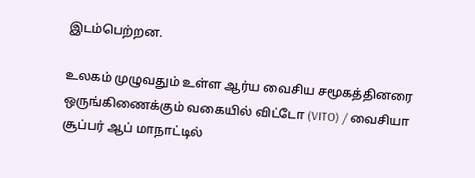இடம்பெற்றன.

உலகம் முழுவதும் உள்ள ஆர்ய வைசிய சமூகத்தினரை ஒருங்கிணைக்கும் வகையில் விட்டோ (VITO) / வைசியா சூப்பர் ஆப் மாநாட்டில்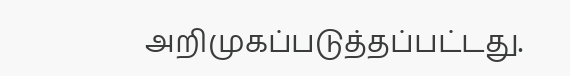அறிமுகப்படுத்தப்பட்டது.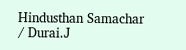Hindusthan Samachar / Durai.J